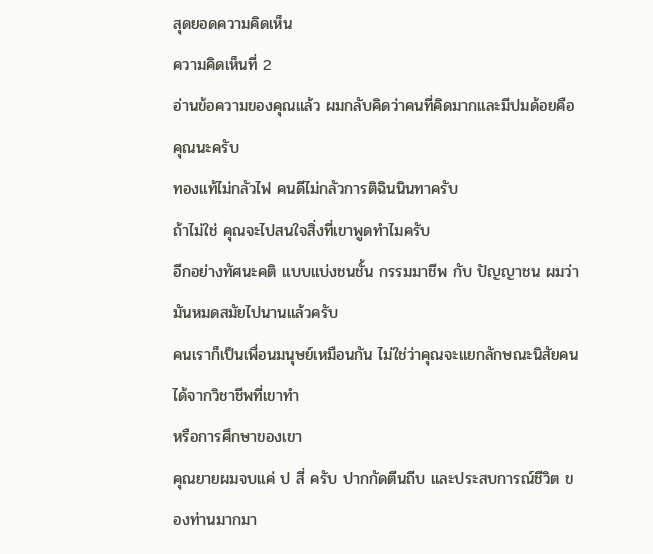สุดยอดความคิดเห็น
ความคิดเห็นที่ 2
อ่านข้อความของคุณแล้ว ผมกลับคิดว่าคนที่คิดมากและมีปมด้อยคือคุณนะครับ
ทองแท้ไม่กลัวไฟ คนดีไม่กลัวการติฉินนินทาครับ
ถ้าไม่ใช่ คุณจะไปสนใจสิ่งที่เขาพูดทำไมครับ
อีกอย่างทัศนะคติ แบบแบ่งชนชั้น กรรมมาชีพ กับ ปัญญาชน ผมว่ามันหมดสมัยไปนานแล้วครับ
คนเราก็เป็นเพื่อนมนุษย์เหมือนกัน ไม่ใช่ว่าคุณจะแยกลักษณะนิสัยคนได้จากวิชาชีพที่เขาทำ
หรือการศึกษาของเขา
คุณยายผมจบแค่ ป สี่ ครับ ปากกัดตีนถีบ และประสบการณ์ชีวิต ของท่านมากมา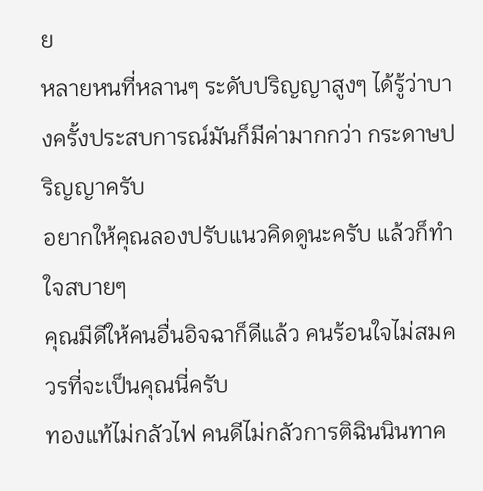ย
หลายหนที่หลานๆ ระดับปริญญาสูงๆ ได้รู้ว่าบางครั้งประสบการณ์มันก็มีค่ามากกว่า กระดาษปริญญาครับ
อยากให้คุณลองปรับแนวคิดดูนะครับ แล้วก็ทำใจสบายๆ
คุณมีดีให้คนอื่นอิจฉาก็ดีแล้ว คนร้อนใจไม่สมควรที่จะเป็นคุณนี่ครับ
ทองแท้ไม่กลัวไฟ คนดีไม่กลัวการติฉินนินทาค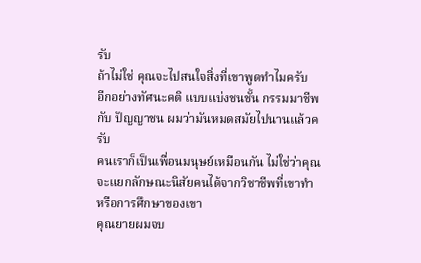รับ
ถ้าไม่ใช่ คุณจะไปสนใจสิ่งที่เขาพูดทำไมครับ
อีกอย่างทัศนะคติ แบบแบ่งชนชั้น กรรมมาชีพ กับ ปัญญาชน ผมว่ามันหมดสมัยไปนานแล้วครับ
คนเราก็เป็นเพื่อนมนุษย์เหมือนกัน ไม่ใช่ว่าคุณจะแยกลักษณะนิสัยคนได้จากวิชาชีพที่เขาทำ
หรือการศึกษาของเขา
คุณยายผมจบ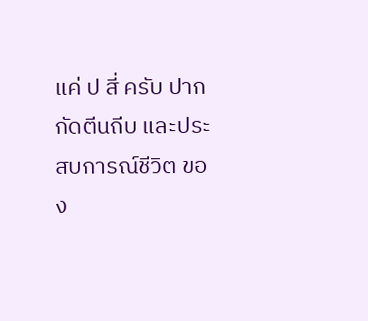แค่ ป สี่ ครับ ปากกัดตีนถีบ และประสบการณ์ชีวิต ของ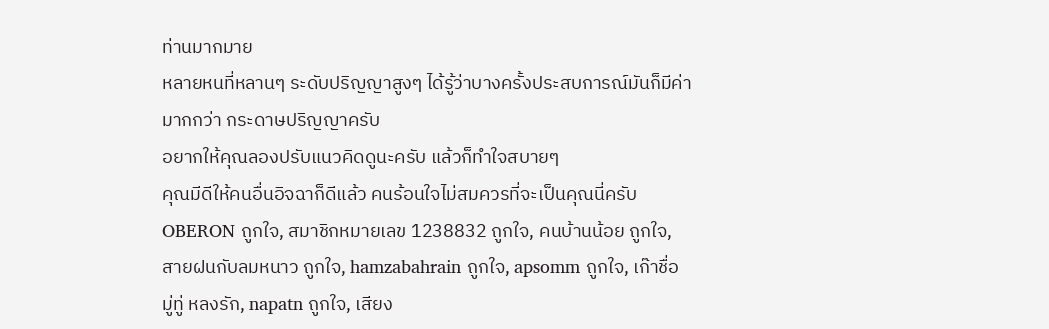ท่านมากมาย
หลายหนที่หลานๆ ระดับปริญญาสูงๆ ได้รู้ว่าบางครั้งประสบการณ์มันก็มีค่ามากกว่า กระดาษปริญญาครับ
อยากให้คุณลองปรับแนวคิดดูนะครับ แล้วก็ทำใจสบายๆ
คุณมีดีให้คนอื่นอิจฉาก็ดีแล้ว คนร้อนใจไม่สมควรที่จะเป็นคุณนี่ครับ
OBERON ถูกใจ, สมาชิกหมายเลข 1238832 ถูกใจ, คนบ้านน้อย ถูกใจ, สายฝนกับลมหนาว ถูกใจ, hamzabahrain ถูกใจ, apsomm ถูกใจ, เก๊าชื่อ มู่ทู่ หลงรัก, napatn ถูกใจ, เสียง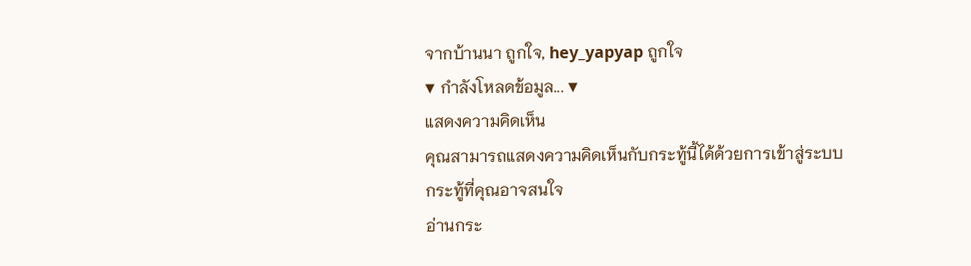จากบ้านนา ถูกใจ, hey_yapyap ถูกใจ
▼ กำลังโหลดข้อมูล... ▼
แสดงความคิดเห็น
คุณสามารถแสดงความคิดเห็นกับกระทู้นี้ได้ด้วยการเข้าสู่ระบบ
กระทู้ที่คุณอาจสนใจ
อ่านกระ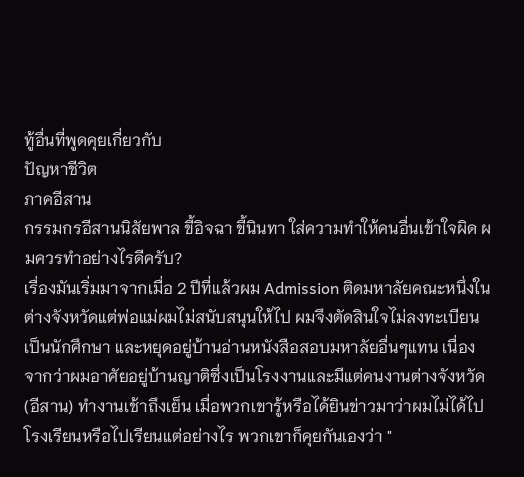ทู้อื่นที่พูดคุยเกี่ยวกับ
ปัญหาชีวิต
ภาคอีสาน
กรรมกรอีสานนิสัยพาล ขี้อิจฉา ขี้นินทา ใส่ความทำให้คนอื่นเข้าใจผิด ผมควรทำอย่างไรดีครับ?
เรื่องมันเริ่มมาจากเมื่อ 2 ปีที่แล้วผม Admission ติดมหาลัยคณะหนึ่งในต่างจังหวัดแต่พ่อแม่ผมไม่สนับสนุนให้ไป ผมจึงตัดสินใจไม่ลงทะเบียนเป็นนักศึกษา และหยุดอยู่บ้านอ่านหนังสือสอบมหาลัยอื่นๆแทน เนื่องจากว่าผมอาศัยอยู่บ้านญาติซึ่งเป็นโรงงานและมีแต่คนงานต่างจังหวัด(อีสาน) ทำงานเช้าถึงเย็น เมื่อพวกเขารู้หรือได้ยินข่าวมาว่าผมไม่ได้ไปโรงเรียนหรือไปเรียนแต่อย่างไร พวกเขาก็คุยกันเองว่า "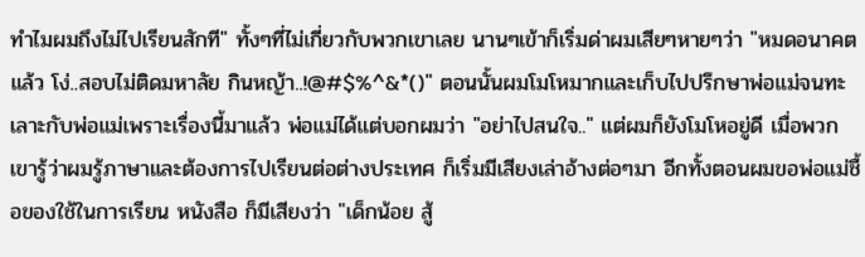ทำไมผมถึงไม่ไปเรียนสักที" ทั้งๆที่ไม่เกี่ยวกับพวกเขาเลย นานๆเข้าก็เริ่มด่าผมเสียๆหายๆว่า "หมดอนาคตแล้ว โง่..สอบไม่ติดมหาลัย กินหญ้า..!@#$%^&*()" ตอนนั้นผมโมโหมากและเก็บไปปรึกษาพ่อแม่จนทะเลาะกับพ่อแม่เพราะเรื่องนี้มาแล้ว พ่อแม่ได้แต่บอกผมว่า "อย่าไปสนใจ.." แต่ผมก็ยังโมโหอยู่ดี เมื่อพวกเขารู้ว่าผมรู้ภาษาและต้องการไปเรียนต่อต่างประเทศ ก็เริ่มมีเสียงเล่าอ้างต่อๆมา อีกทั้งตอนผมขอพ่อแม่ชื้อของใช้ในการเรียน หนังสือ ก็มีเสียงว่า "เด็กน้อย สู้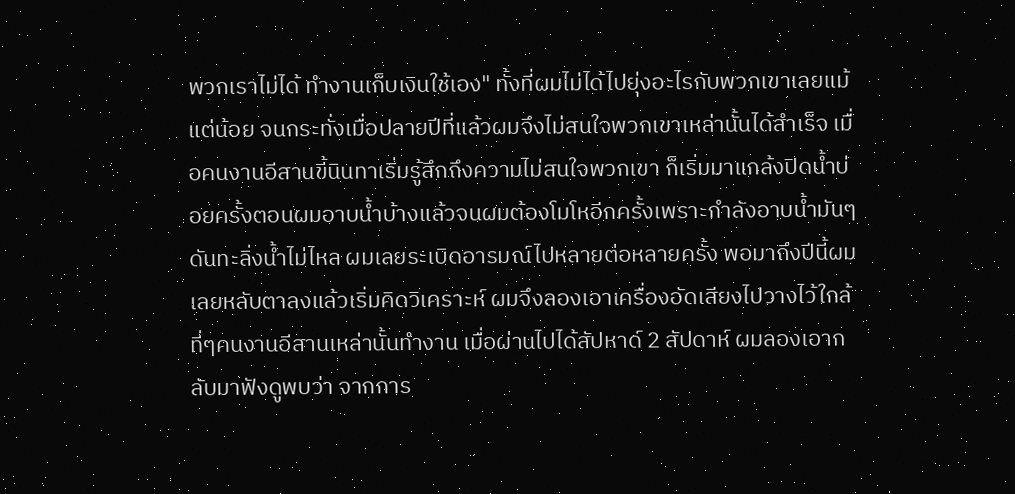พวกเราไม่ได้ ทำงานเก็บเงินใช้เอง" ทั้งที่ผมไม่ได้ไปยุ่งอะไรกับพวกเขาเลยแม้แต่น้อย จนกระทั่งเมื่อปลายปีที่แล้วผมจึงไม่สนใจพวกเขาเหล่านั้นได้สำเร็จ เมื่อคนงานอีสานขี้นินทาเริ่มรู้สึกถึงความไม่สนใจพวกเขา ก็เริ่มมาแกล้งปิดน้ำบ่อยครั้งตอนผมอาบน้ำบ้างแล้วจนผมต้องโมโหอีกครั้งเพราะกำลังอาบน้ำมันๆ ดันทะลิ่งน้ำไม่ไหล ผมเลยระเบิดอารมณ์ไปหลายต่อหลายครั้ง พอมาถึงปีนี้ผมเลยหลับตาลงแล้วเริ่มคิดวิเคราะห์ ผมจึงลองเอาเครื่องอัดเสียงไปวางไว้ใกล้ที่ๆคนงานอีสานเหล่านั้นทำงาน เมื่อผ่านไปได้สัปหาด์ 2 สัปดาห์ ผมลองเอากลับมาฟังดูพบว่า จากการ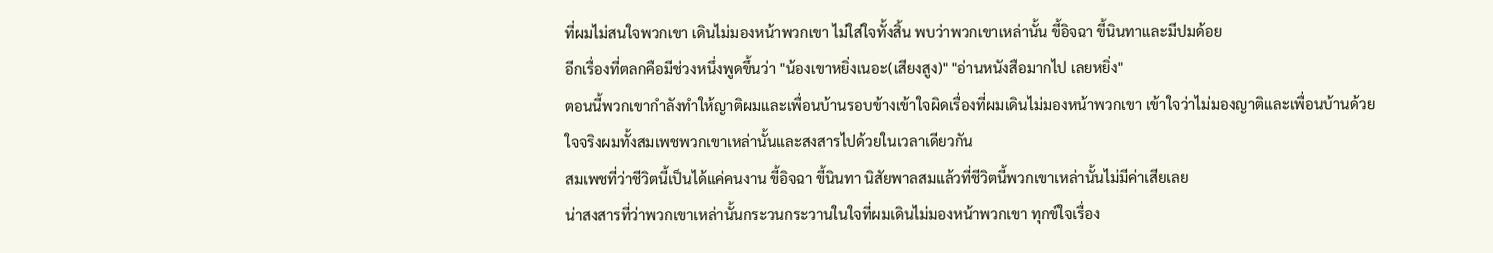ที่ผมไม่สนใจพวกเขา เดินไม่มองหน้าพวกเขา ไม่ใส่ใจทั้งสิ้น พบว่าพวกเขาเหล่านั้น ขี้อิจฉา ขี้นินทาและมีปมด้อย
อีกเรื่องที่ตลกคือมีช่วงหนึ่งพูดขึ้นว่า "น้องเขาหยิ่งเนอะ(เสียงสูง)" "อ่านหนังสือมากไป เลยหยิ่ง"
ตอนนี้พวกเขากำลังทำให้ญาติผมและเพื่อนบ้านรอบข้างเข้าใจผิดเรื่องที่ผมเดินไม่มองหน้าพวกเขา เข้าใจว่าไม่มองญาติและเพื่อนบ้านด้วย
ใจจริงผมทั้งสมเพชพวกเขาเหล่านั้นและสงสารไปด้วยในเวลาเดียวกัน
สมเพชที่ว่าชีวิตนี้เป็นได้แค่คนงาน ขี้อิจฉา ขี้นินทา นิสัยพาลสมแล้วที่ชีวิตนี้พวกเขาเหล่านั้นไม่มีค่าเสียเลย
น่าสงสารที่ว่าพวกเขาเหล่านั้นกระวนกระวานในใจที่ผมเดินไม่มองหน้าพวกเขา ทุกข์ใจเรื่อง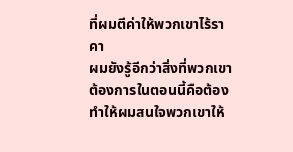ที่ผมตีค่าให้พวกเขาไร้ราคา
ผมยังรู้อีกว่าสิ่งที่พวกเขาต้องการในตอนนี้คือต้องทำให้ผมสนใจพวกเขาให้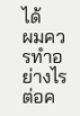ได้
ผมควรทำอย่างไรต่อค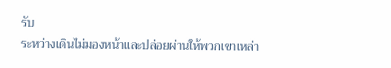รับ
ระหว่างเดินไม่มองหน้าและปล่อยผ่านให้พวกเขาเหล่า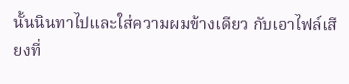นั้นนินทาไปและใส่ความผมข้างเดียว กับเอาไฟล์เสียงที่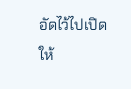อัดไว้ไปเปิดให้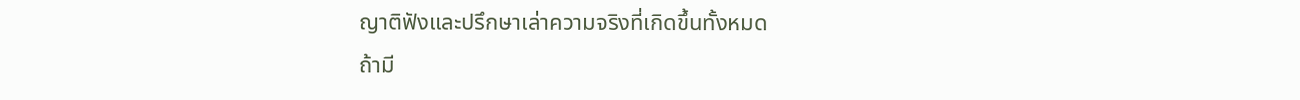ญาติฟังและปรึกษาเล่าความจริงที่เกิดขึ้นทั้งหมด
ถ้ามี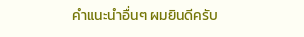คำแนะนำอื่นๆ ผมยินดีครับ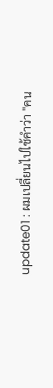update01 : ผมเปลี่ยนไปใช้คำว่า "คน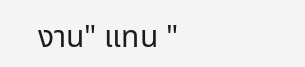งาน" แทน "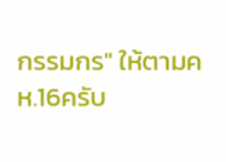กรรมกร" ให้ตามคห.16ครับ